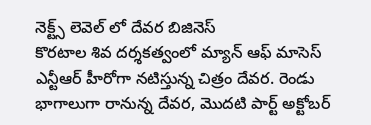నెక్ట్స్ లెవెల్ లో దేవర బిజినెస్
కొరటాల శివ దర్శకత్వంలో మ్యాన్ ఆఫ్ మాసెస్ ఎన్టీఆర్ హీరోగా నటిస్తున్న చిత్రం దేవర. రెండు భాగాలుగా రానున్న దేవర, మొదటి పార్ట్ అక్టోబర్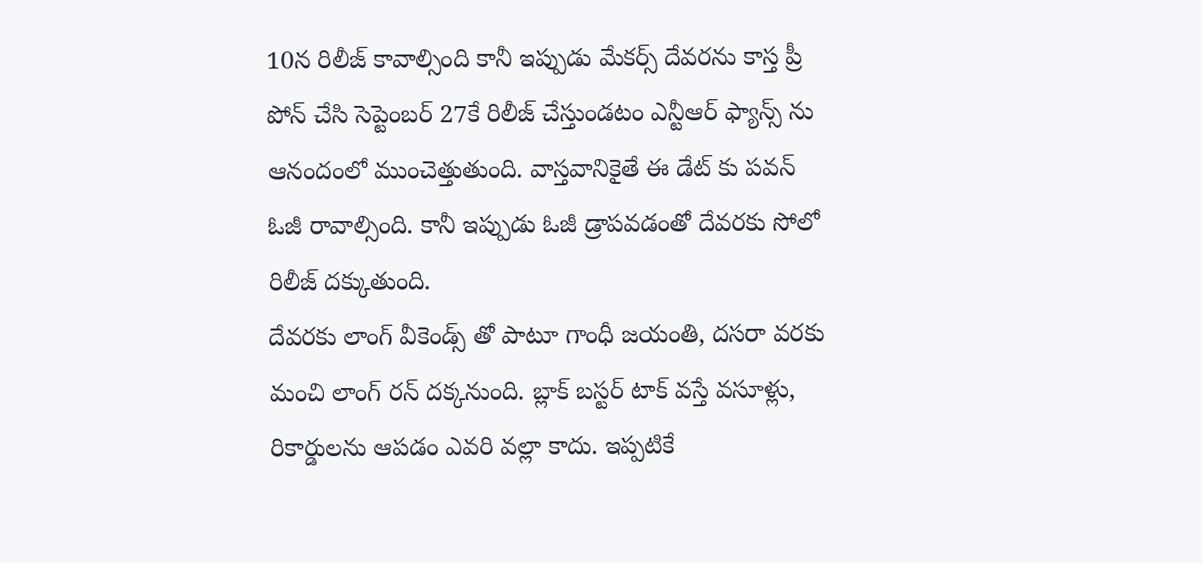10న రిలీజ్ కావాల్సింది కానీ ఇప్పుడు మేకర్స్ దేవరను కాస్త ప్రీ పోన్ చేసి సెప్టెంబర్ 27కే రిలీజ్ చేస్తుండటం ఎన్టీఆర్ ఫ్యాన్స్ ను ఆనందంలో ముంచెత్తుతుంది. వాస్తవానికైతే ఈ డేట్ కు పవన్ ఓజీ రావాల్సింది. కానీ ఇప్పుడు ఓజీ డ్రాపవడంతో దేవరకు సోలో రిలీజ్ దక్కుతుంది.
దేవరకు లాంగ్ వీకెండ్స్ తో పాటూ గాంధీ జయంతి, దసరా వరకు మంచి లాంగ్ రన్ దక్కనుంది. బ్లాక్ బస్టర్ టాక్ వస్తే వసూళ్లు, రికార్డులను ఆపడం ఎవరి వల్లా కాదు. ఇప్పటికే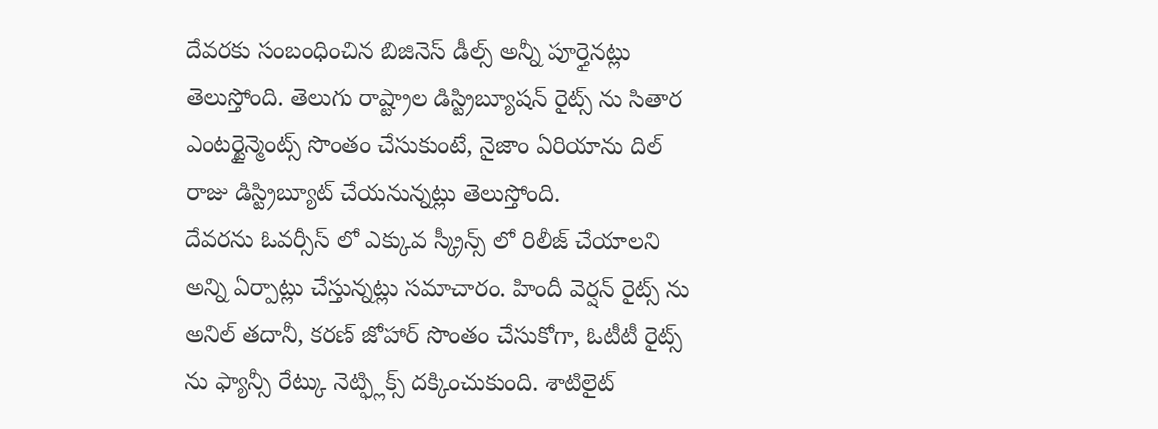దేవరకు సంబంధించిన బిజినెస్ డీల్స్ అన్నీ పూర్తైనట్లు తెలుస్తోంది. తెలుగు రాష్ట్రాల డిస్ట్రిబ్యూషన్ రైట్స్ ను సితార ఎంటర్టైన్మెంట్స్ సొంతం చేసుకుంటే, నైజాం ఏరియాను దిల్ రాజు డిస్ట్రిబ్యూట్ చేయనున్నట్లు తెలుస్తోంది.
దేవరను ఓవర్సీస్ లో ఎక్కువ స్క్రీన్స్ లో రిలీజ్ చేయాలని అన్ని ఏర్పాట్లు చేస్తున్నట్లు సమాచారం. హిందీ వెర్షన్ రైట్స్ ను అనిల్ తదానీ, కరణ్ జోహార్ సొంతం చేసుకోగా, ఓటీటీ రైట్స్ ను ఫ్యాన్సీ రేట్కు నెట్ఫ్లిక్స్ దక్కించుకుంది. శాటిలైట్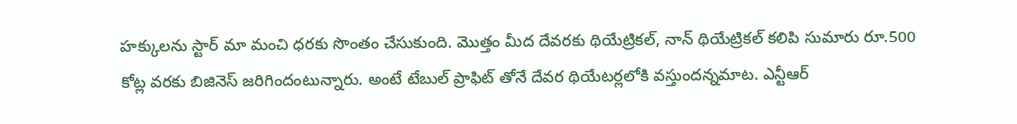హక్కులను స్టార్ మా మంచి ధరకు సొంతం చేసుకుంది. మొత్తం మీద దేవరకు థియేట్రికల్, నాన్ థియేట్రికల్ కలిపి సుమారు రూ.500 కోట్ల వరకు బిజినెస్ జరిగిందంటున్నారు. అంటే టేబుల్ ప్రాఫిట్ తోనే దేవర థియేటర్లలోకి వస్తుందన్నమాట. ఎన్టీఆర్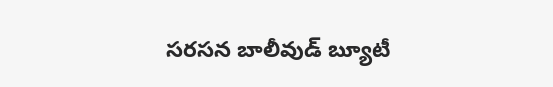సరసన బాలీవుడ్ బ్యూటీ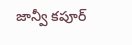జాన్వీ కపూర్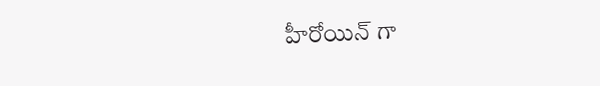హీరోయిన్ గా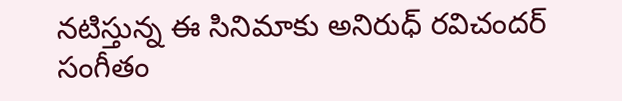నటిస్తున్న ఈ సినిమాకు అనిరుధ్ రవిచందర్ సంగీతం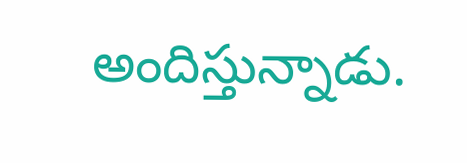అందిస్తున్నాడు.